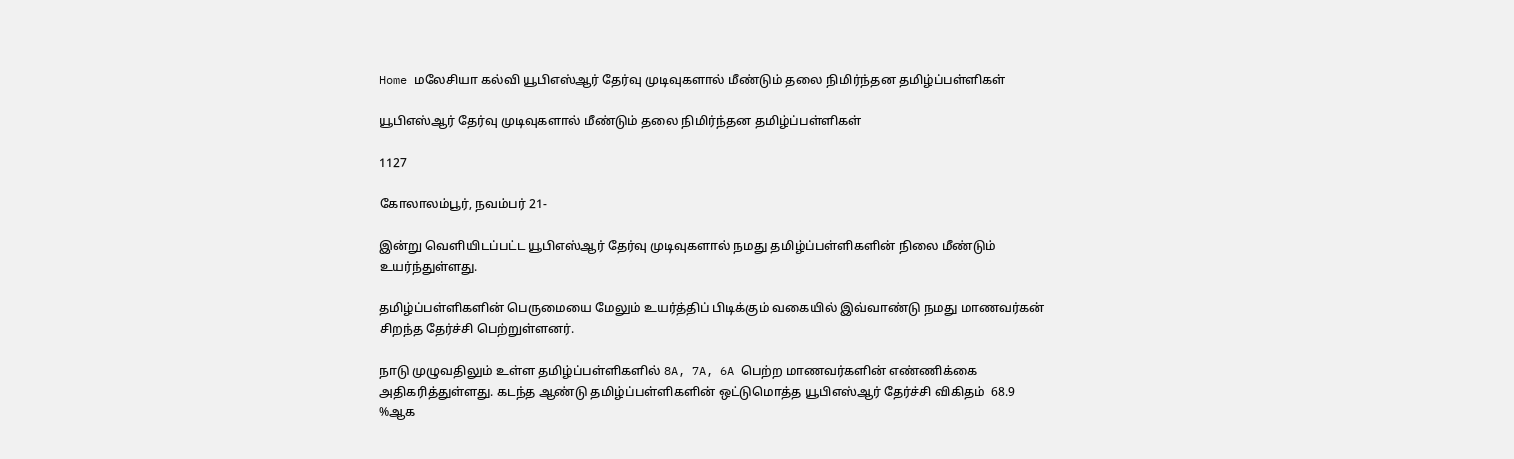Home மலேசியா கல்வி யூபிஎஸ்ஆர் தேர்வு முடிவுகளால் மீண்டும் தலை நிமிர்ந்தன தமிழ்ப்பள்ளிகள்

யூபிஎஸ்ஆர் தேர்வு முடிவுகளால் மீண்டும் தலை நிமிர்ந்தன தமிழ்ப்பள்ளிகள்

1127

கோலாலம்பூர், நவம்பர் 21-

இன்று வெளியிடப்பட்ட யூபிஎஸ்ஆர் தேர்வு முடிவுகளால் நமது தமிழ்ப்பள்ளிகளின் நிலை மீண்டும் உயர்ந்துள்ளது.

தமிழ்ப்பள்ளிகளின் பெருமையை மேலும் உயர்த்திப் பிடிக்கும் வகையில் இவ்வாண்டு நமது மாணவர்கன் சிறந்த தேர்ச்சி பெற்றுள்ளனர்.

நாடு முழுவதிலும் உள்ள தமிழ்ப்பள்ளிகளில் 8A, 7A, 6A பெற்ற மாணவர்களின் எண்ணிக்கை அதிகரித்துள்ளது. கடந்த ஆண்டு தமிழ்ப்பள்ளிகளின் ஒட்டுமொத்த யூபிஎஸ்ஆர் தேர்ச்சி விகிதம்  68.9 %ஆக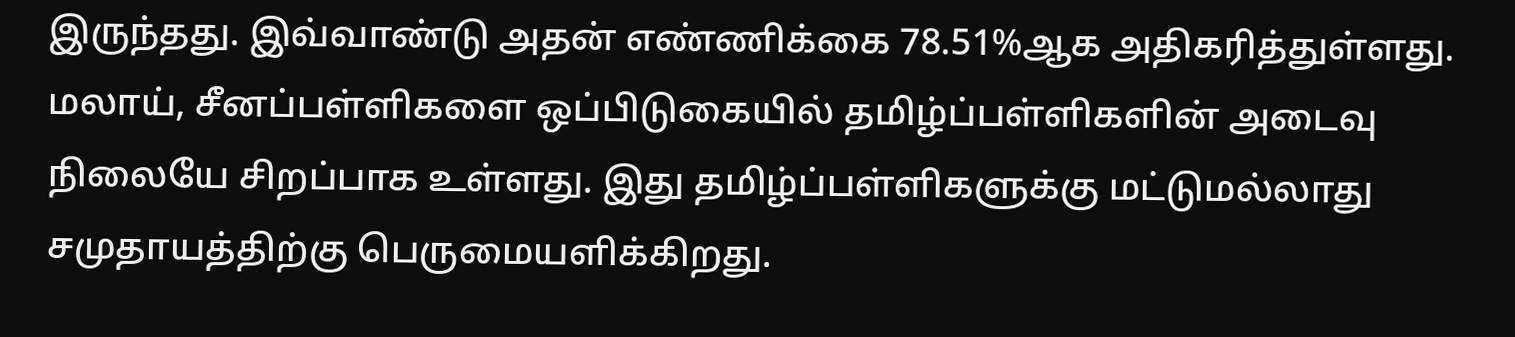இருந்தது. இவ்வாண்டு அதன் எண்ணிக்கை 78.51%ஆக அதிகரித்துள்ளது. மலாய், சீனப்பள்ளிகளை ஒப்பிடுகையில் தமிழ்ப்பள்ளிகளின் அடைவு நிலையே சிறப்பாக உள்ளது. இது தமிழ்ப்பள்ளிகளுக்கு மட்டுமல்லாது சமுதாயத்திற்கு பெருமையளிக்கிறது.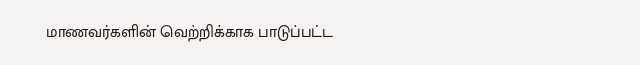மாணவர்களின் வெற்றிக்காக பாடுப்பட்ட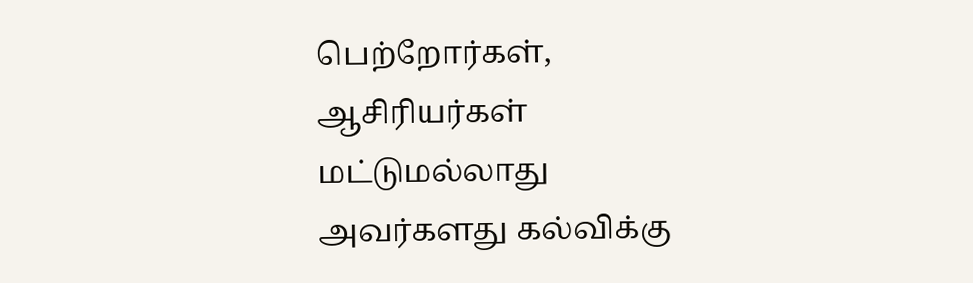பெற்றோர்கள், ஆசிரியர்கள் மட்டுமல்லாது அவர்களது கல்விக்கு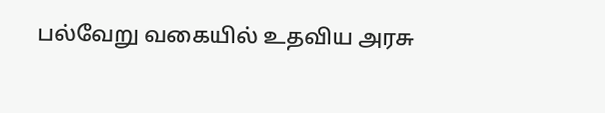பல்வேறு வகையில் உதவிய அரசு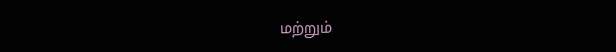மற்றும்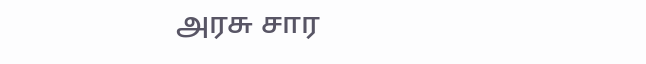அரசு சார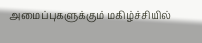அமைப்புகளுக்கும் மகிழ்ச்சியில்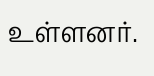உள்ளனர்.